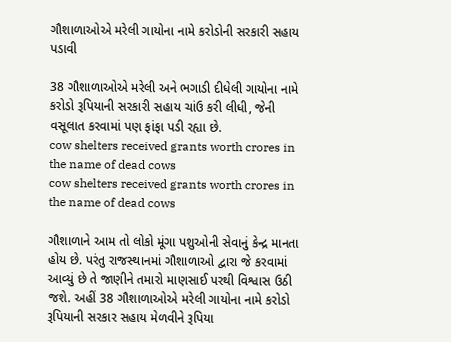ગૌશાળાઓએ મરેલી ગાયોના નામે કરોડોની સરકારી સહાય પડાવી

38 ગૌશાળાઓએ મરેલી અને ભગાડી દીધેલી ગાયોના નામે કરોડો રૂપિયાની સરકારી સહાય ચાંઉ કરી લીધી, જેની વસૂલાત કરવામાં પણ ફાંફા પડી રહ્યા છે.
cow shelters received grants worth crores in the name of dead cows
cow shelters received grants worth crores in the name of dead cows

ગૌશાળાને આમ તો લોકો મૂંગા પશુઓની સેવાનું કેન્દ્ર માનતા હોય છે. પરંતુ રાજસ્થાનમાં ગૌશાળાઓ દ્વારા જે કરવામાં આવ્યું છે તે જાણીને તમારો માણસાઈ પરથી વિશ્વાસ ઉઠી જશે. અહીં 38 ગૌશાળાઓએ મરેલી ગાયોના નામે કરોડો રૂપિયાની સરકાર સહાય મેળવીને રૂપિયા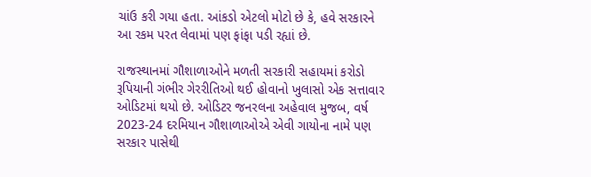ચાંઉ કરી ગયા હતા. આંકડો એટલો મોટો છે કે, હવે સરકારને આ રકમ પરત લેવામાં પણ ફાંફા પડી રહ્યાં છે.

રાજસ્થાનમાં ગૌશાળાઓને મળતી સરકારી સહાયમાં કરોડો રૂપિયાની ગંભીર ગેરરીતિઓ થઈ હોવાનો ખુલાસો એક સત્તાવાર ઓડિટમાં થયો છે. ઓડિટર જનરલના અહેવાલ મુજબ, વર્ષ 2023-24 દરમિયાન ગૌશાળાઓએ એવી ગાયોના નામે પણ સરકાર પાસેથી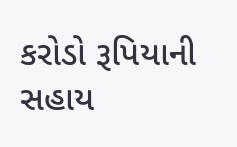કરોડો રૂપિયાની સહાય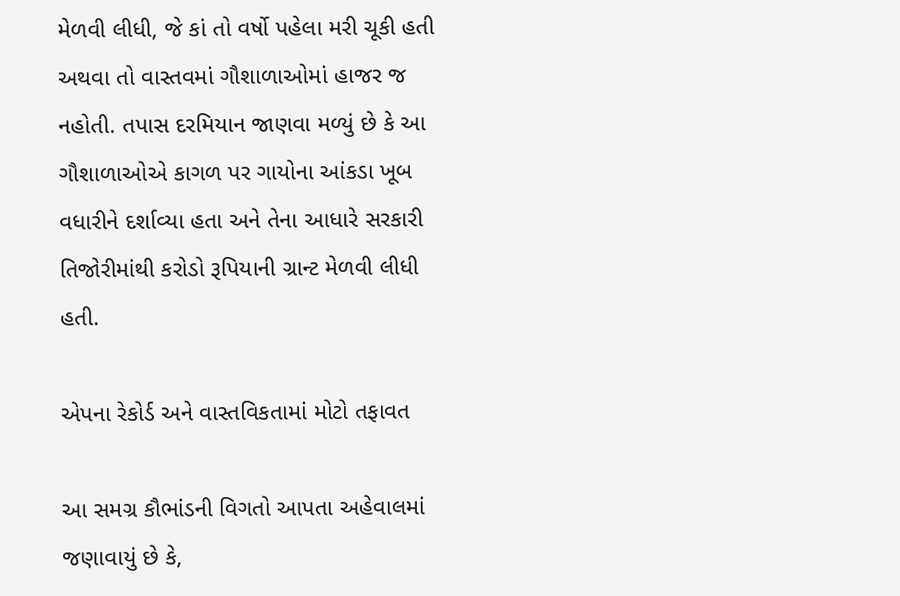મેળવી લીધી, જે કાં તો વર્ષો પહેલા મરી ચૂકી હતી અથવા તો વાસ્તવમાં ગૌશાળાઓમાં હાજર જ નહોતી. તપાસ દરમિયાન જાણવા મળ્યું છે કે આ ગૌશાળાઓએ કાગળ પર ગાયોના આંકડા ખૂબ વધારીને દર્શાવ્યા હતા અને તેના આધારે સરકારી તિજોરીમાંથી કરોડો રૂપિયાની ગ્રાન્ટ મેળવી લીધી હતી.

એપના રેકોર્ડ અને વાસ્તવિકતામાં મોટો તફાવત

આ સમગ્ર કૌભાંડની વિગતો આપતા અહેવાલમાં જણાવાયું છે કે,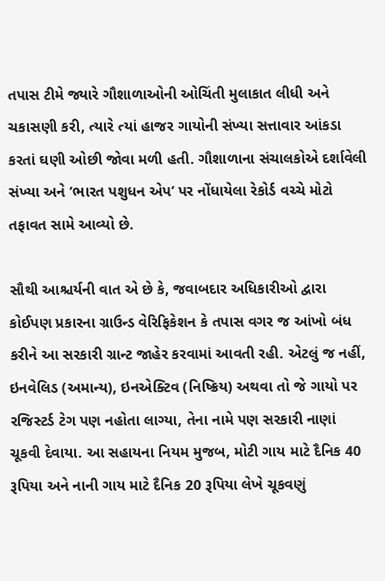તપાસ ટીમે જ્યારે ગૌશાળાઓની ઓચિંતી મુલાકાત લીધી અને ચકાસણી કરી, ત્યારે ત્યાં હાજર ગાયોની સંખ્યા સત્તાવાર આંકડા કરતાં ઘણી ઓછી જોવા મળી હતી. ગૌશાળાના સંચાલકોએ દર્શાવેલી સંખ્યા અને ‘ભારત પશુધન એપ’ પર નોંધાયેલા રેકોર્ડ વચ્ચે મોટો તફાવત સામે આવ્યો છે.

સૌથી આશ્ચર્યની વાત એ છે કે, જવાબદાર અધિકારીઓ દ્વારા કોઈપણ પ્રકારના ગ્રાઉન્ડ વેરિફિકેશન કે તપાસ વગર જ આંખો બંધ કરીને આ સરકારી ગ્રાન્ટ જાહેર કરવામાં આવતી રહી. એટલું જ નહીં, ઇનવેલિડ (અમાન્ય), ઇનએક્ટિવ (નિષ્ક્રિય) અથવા તો જે ગાયો પર રજિસ્ટર્ડ ટેગ પણ નહોતા લાગ્યા, તેના નામે પણ સરકારી નાણાં ચૂકવી દેવાયા. આ સહાયના નિયમ મુજબ, મોટી ગાય માટે દૈનિક 40 રૂપિયા અને નાની ગાય માટે દૈનિક 20 રૂપિયા લેખે ચૂકવણું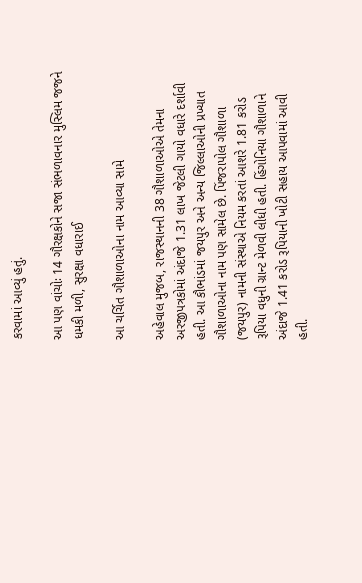કરવામાં આવ્યું હતું.

આ પણ વાંચોઃ 14 ગૌરક્ષકોને સજા સંભળાવનાર મુસ્લિમ જજને ધમકી મળી, સુરક્ષા વધારાઈ

આ ચર્ચિત ગૌશાળાઓના નામ આવ્યા સામે

અહેવાલ મુજબ, રાજસ્થાનની 38 ગૌશાળાઓએ તેમના અરજીપત્રકોમાં અંદાજે 1.31 લાખ જેટલી ગાયો વધારે દર્શાવી હતી. આ કૌભાંડમાં જયપુર અને અન્ય જિલ્લાઓની પ્રખ્યાત ગૌશાળાઓના નામ પણ સામેલ છે. પિંજરાપોલ ગૌશાળા (જયપુર) નામની સંસ્થાએ નિયમ કરતાં આશરે 1.81 કરોડ રૂપિયા વધુની ગ્રાન્ટ મેળવી લીધી હતી. હિંગોનિયા ગૌશાળાને અંદાજે 1.41 કરોડ રૂપિયાની ખોટી સહાય આપવામાં આવી હતી.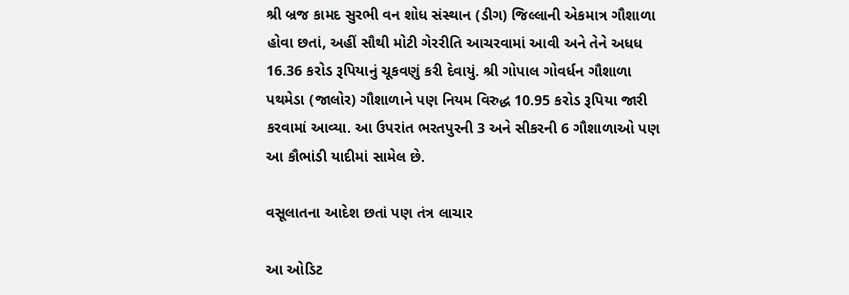શ્રી બ્રજ કામદ સુરભી વન શોધ સંસ્થાન (ડીગ) જિલ્લાની એકમાત્ર ગૌશાળા હોવા છતાં, અહીં સૌથી મોટી ગેરરીતિ આચરવામાં આવી અને તેને અધધ 16.36 કરોડ રૂપિયાનું ચૂકવણું કરી દેવાયું. શ્રી ગોપાલ ગોવર્ધન ગૌશાળા પથમેડા (જાલોર) ગૌશાળાને પણ નિયમ વિરુદ્ધ 10.95 કરોડ રૂપિયા જારી કરવામાં આવ્યા. આ ઉપરાંત ભરતપુરની 3 અને સીકરની 6 ગૌશાળાઓ પણ આ કૌભાંડી યાદીમાં સામેલ છે.

વસૂલાતના આદેશ છતાં પણ તંત્ર લાચાર

આ ઓડિટ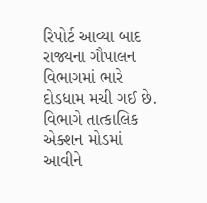રિપોર્ટ આવ્યા બાદ રાજ્યના ગૌપાલન વિભાગમાં ભારે દોડધામ મચી ગઈ છે. વિભાગે તાત્કાલિક એક્શન મોડમાં આવીને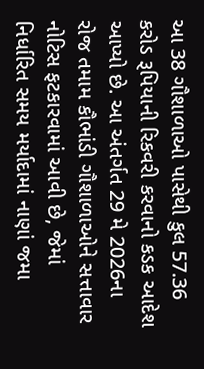આ 38 ગૌશાળાઓ પાસેથી કુલ 57.36 કરોડ રૂપિયાની રિકવરી કરવાનો કડક આદેશ આપ્યો છે. આ અંતર્ગત 29 મે 2026ના રોજ તમામ કૌભાંડી ગૌશાળાઓને સત્તાવાર નોટિસ ફટકારવામાં આવી છે, જેમાં નિર્ધારિત સમય મર્યાદામાં નાણાં જમા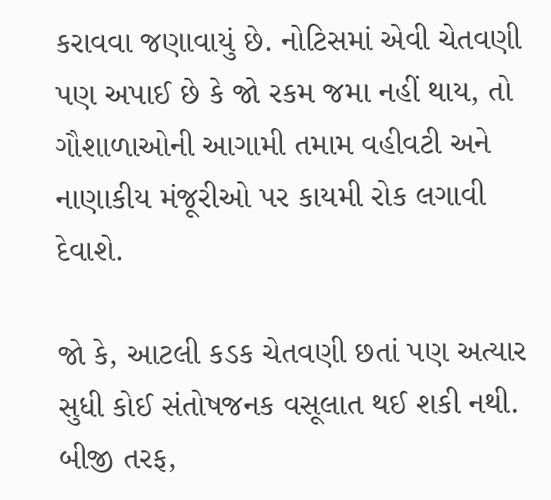કરાવવા જણાવાયું છે. નોટિસમાં એવી ચેતવણી પણ અપાઈ છે કે જો રકમ જમા નહીં થાય, તો ગૌશાળાઓની આગામી તમામ વહીવટી અને નાણાકીય મંજૂરીઓ પર કાયમી રોક લગાવી દેવાશે.

જો કે, આટલી કડક ચેતવણી છતાં પણ અત્યાર સુધી કોઈ સંતોષજનક વસૂલાત થઈ શકી નથી. બીજી તરફ,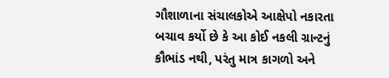ગૌશાળાના સંચાલકોએ આક્ષેપો નકારતા બચાવ કર્યો છે કે આ કોઈ નકલી ગ્રાન્ટનું કૌભાંડ નથી, પરંતુ માત્ર કાગળો અને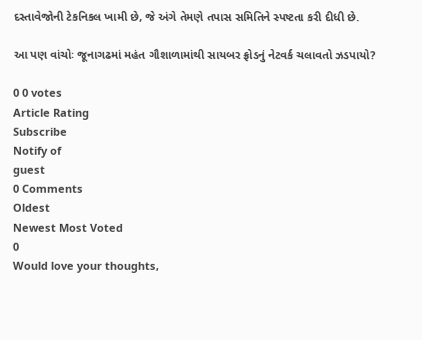દસ્તાવેજોની ટેકનિકલ ખામી છે, જે અંગે તેમણે તપાસ સમિતિને સ્પષ્ટતા કરી દીધી છે.

આ પણ વાંચોઃ જૂનાગઢમાં મહંત ગૌશાળામાંથી સાયબર ફ્રોડનું નેટવર્ક ચલાવતો ઝડપાયો?

0 0 votes
Article Rating
Subscribe
Notify of
guest
0 Comments
Oldest
Newest Most Voted
0
Would love your thoughts,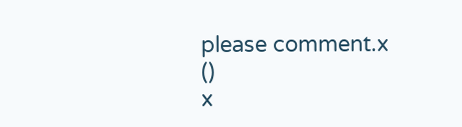please comment.x
()
x